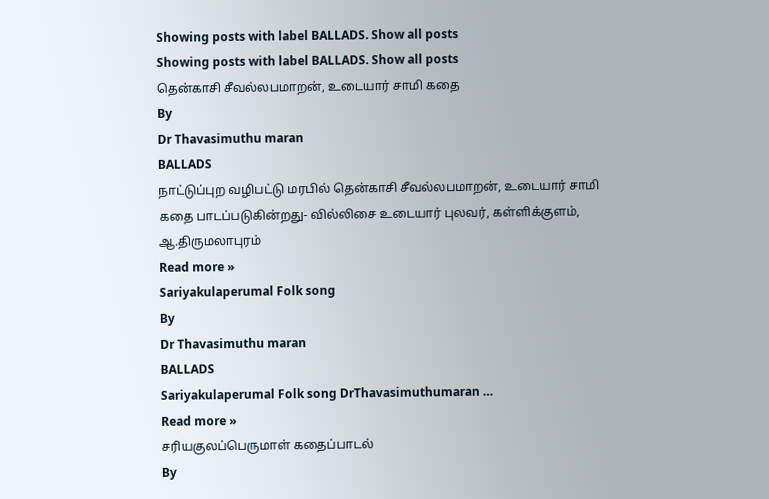Showing posts with label BALLADS. Show all posts
Showing posts with label BALLADS. Show all posts
தென்காசி சீவல்லபமாறன், உடையார் சாமி கதை
By
Dr Thavasimuthu maran
BALLADS
நாட்டுப்புற வழிபட்டு மரபில் தென்காசி சீவல்லபமாறன், உடையார் சாமி கதை பாடப்படுகின்றது- வில்லிசை உடையார் புலவர், கள்ளிக்குளம், ஆ.திருமலாபுரம்
Read more »
Sariyakulaperumal Folk song
By
Dr Thavasimuthu maran
BALLADS
Sariyakulaperumal Folk song DrThavasimuthumaran …
Read more »
சரியகுலப்பெருமாள் கதைப்பாடல்
By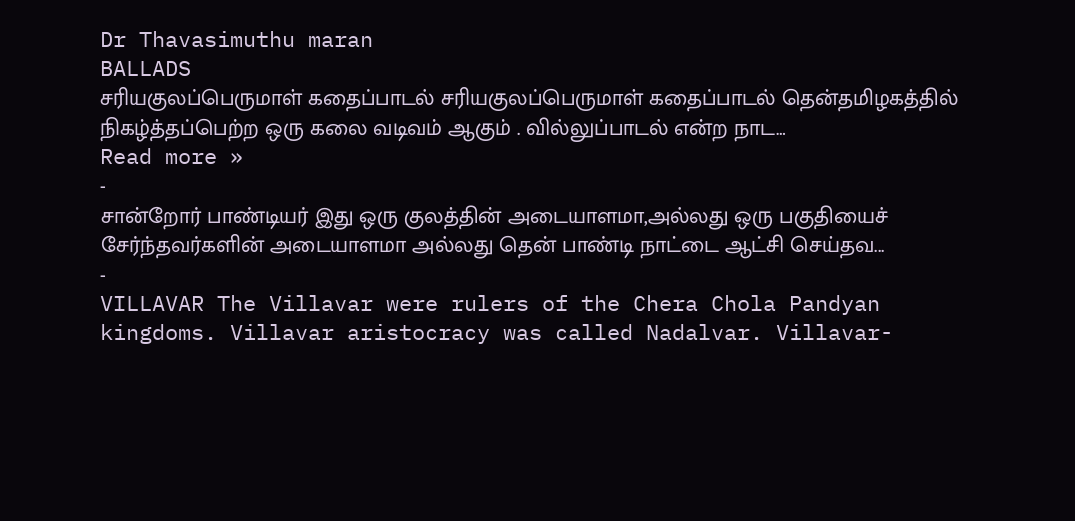Dr Thavasimuthu maran
BALLADS
சரியகுலப்பெருமாள் கதைப்பாடல் சரியகுலப்பெருமாள் கதைப்பாடல் தென்தமிழகத்தில் நிகழ்த்தப்பெற்ற ஒரு கலை வடிவம் ஆகும் . வில்லுப்பாடல் என்ற நாட…
Read more »
-
சான்றோர் பாண்டியர் இது ஒரு குலத்தின் அடையாளமா,அல்லது ஒரு பகுதியைச் சேர்ந்தவர்களின் அடையாளமா அல்லது தென் பாண்டி நாட்டை ஆட்சி செய்தவ...
-
VILLAVAR The Villavar were rulers of the Chera Chola Pandyan kingdoms. Villavar aristocracy was called Nadalvar. Villavar-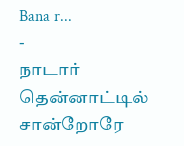Bana r...
-
நாடார் தென்னாட்டில் சான்றோரே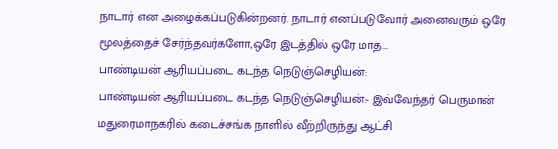நாடார் என அழைக்கப்படுகின்றனர். நாடார் எனப்படுவோர் அனைவரும் ஒரே மூலத்தைச் சேர்ந்தவர்களோ,ஒரே இடத்தில் ஒரே மாத...
பாண்டியன் ஆரியப்படை கடந்த நெடுஞ்செழியன்:
பாண்டியன் ஆரியப்படை கடந்த நெடுஞ்செழியன்:- இவ்வேந்தர் பெருமான் மதுரைமாநகரில் கடைச்சங்க நாளில் வீற்றிருந்து ஆட்சி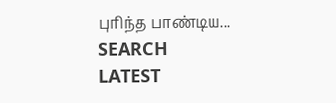புரிந்த பாண்டிய...
SEARCH
LATEST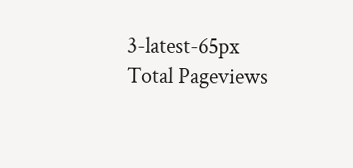3-latest-65px
Total Pageviews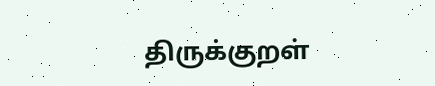திருக்குறள்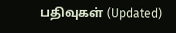பதிவுகள் (Updated)